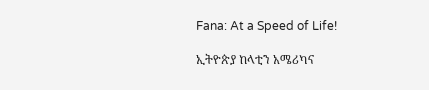Fana: At a Speed of Life!

ኢትዮጵያ ከላቲን አሜሪካና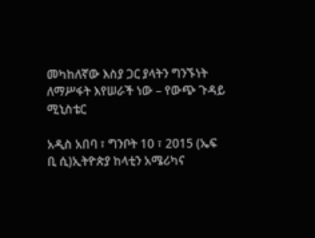መካከለኛው እስያ ጋር ያላትን ግንኙነት ለማሥፋት እየሠራች ነው – የውጭ ጉዳይ ሚኒስቴር

አዲስ አበባ ፣ ግንቦት 10 ፣ 2015 (ኤፍ ቢ ሲ)ኢትዮጵያ ከላቲን አሜሪካና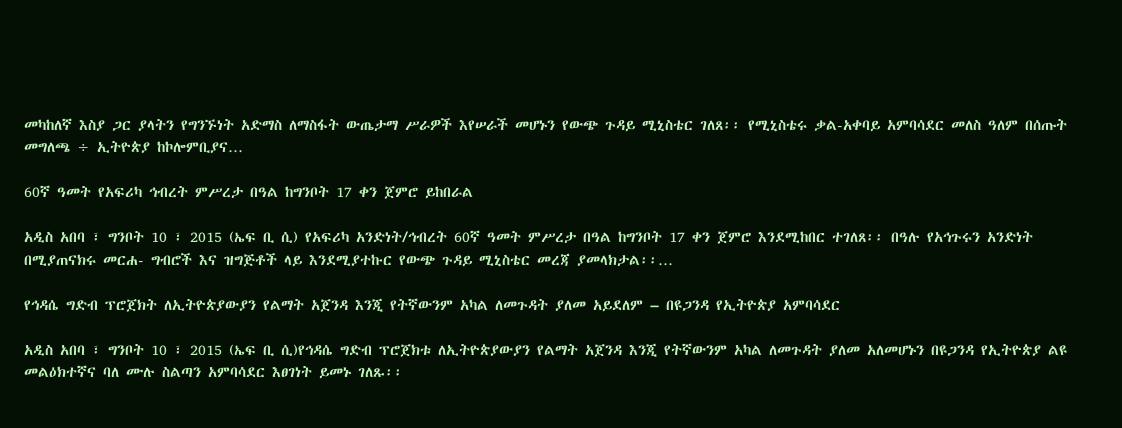መካከለኛ እስያ ጋር ያላትን የግንኙነት አድማስ ለማስፋት ውጤታማ ሥራዎች እየሠራች መሆኑን የውጭ ጉዳይ ሚኒስቴር ገለጸ፡፡ የሚኒስቴሩ ቃል-አቀባይ አምባሳደር መለስ ዓለም በሰጡት መግለጫ ÷ ኢትዮጵያ ከኮሎምቢያና…

60ኛ ዓመት የአፍሪካ ኅብረት ምሥረታ በዓል ከግንቦት 17 ቀን ጀምሮ ይከበራል

አዲስ አበባ ፣ ግንቦት 10 ፣ 2015 (ኤፍ ቢ ሲ) የአፍሪካ አንድነት/ኅብረት 60ኛ ዓመት ምሥረታ በዓል ከግንቦት 17 ቀን ጀምሮ እንደሚከበር ተገለጸ፡፡ በዓሉ የአኅጉሩን አንድነት በሚያጠናክሩ መርሐ- ግብሮች እና ዝግጅቶች ላይ እንደሚያተኩር የውጭ ጉዳይ ሚኒስቴር መረጃ ያመላክታል፡፡…

የኅዳሴ ግድብ ፕሮጀክት ለኢትዮጵያውያን የልማት አጀንዳ እንጂ የትኛውንም አካል ለመጉዳት ያለመ አይደለም – በዩጋንዳ የኢትዮጵያ አምባሳደር

አዲስ አበባ ፣ ግንቦት 10 ፣ 2015 (ኤፍ ቢ ሲ)የኅዳሴ ግድብ ፕሮጀክቱ ለኢትዮጵያውያን የልማት አጀንዳ እንጂ የትኛውንም አካል ለመጉዳት ያለመ አለመሆኑን በዩጋንዳ የኢትዮጵያ ልዩ መልዕክተኛና ባለ ሙሉ ስልጣን አምባሳደር እፀገነት ይመኑ ገለጹ፡፡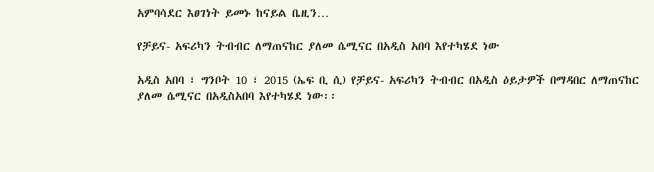አምባሳደር እፀገነት ይመኑ ከናይል ቤዚን…

የቻይና- አፍሪካን ትብብር ለማጠናከር ያለመ ሴሚናር በአዲስ አበባ እየተካሄደ ነው

አዲስ አበባ ፣ ግንቦት 10 ፣ 2015 (ኤፍ ቢ ሲ) የቻይና- አፍሪካን ትብብር በአዲስ ዕይታዎች በማዳበር ለማጠናከር ያለመ ሴሚናር በአዲስአበባ እየተካሄደ ነው፡፡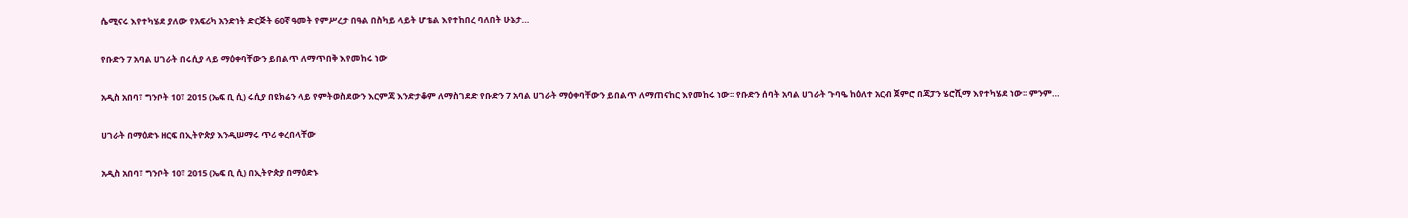ሴሚናሩ እየተካሄደ ያለው የአፍሪካ አንድነት ድርጅት 60ኛ ዓመት የምሥረታ በዓል በስካይ ላይት ሆቴል እየተከበረ ባለበት ሁኔታ…

የቡድን 7 አባል ሀገራት በሩሲያ ላይ ማዕቀባቸውን ይበልጥ ለማጥበቅ እየመከሩ ነው

አዲስ አበባ፣ ግንቦት 10፣ 2015 (ኤፍ ቢ ሲ) ሩሲያ በዩክሬን ላይ የምትወስደውን እርምጃ እንድታቆም ለማስገደድ የቡድን 7 አባል ሀገራት ማዕቀባቸውን ይበልጥ ለማጠናከር እየመከሩ ነው፡፡ የቡድን ሰባት አባል ሀገራት ጉባዔ ከዕለተ አርብ ጀምሮ በጃፓን ሄሮሺማ እየተካሄደ ነው፡፡ ምንም…

ሀገራት በማዕድኑ ዘርፍ በኢትዮጵያ እንዲሠማሩ ጥሪ ቀረበላቸው

አዲስ አበባ፣ ግንቦት 10፣ 2015 (ኤፍ ቢ ሲ) በኢትዮጵያ በማዕድኑ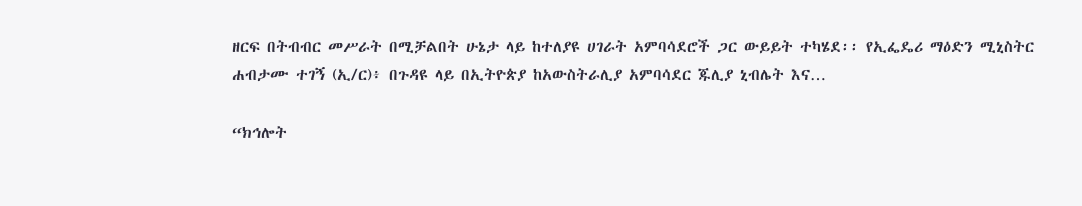ዘርፍ በትብብር መሥራት በሚቻልበት ሁኔታ ላይ ከተለያዩ ሀገራት አምባሳደሮች ጋር ውይይት ተካሄደ፡፡ የኢፌዴሪ ማዕድን ሚኒስትር ሐብታሙ ተገኝ (ኢ/ር)፥ በጉዳዩ ላይ በኢትዮጵያ ከአውስትራሊያ አምባሳደር ጁሊያ ኒብሌት እና…

“ክኅሎት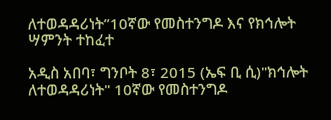ለተወዳዳሪነት”10ኛው የመስተንግዶ እና የክኅሎት ሣምንት ተከፈተ

አዲስ አበባ፣ ግንቦት 8፣ 2015 (ኤፍ ቢ ሲ)"ክኅሎት ለተወዳዳሪነት" 10ኛው የመስተንግዶ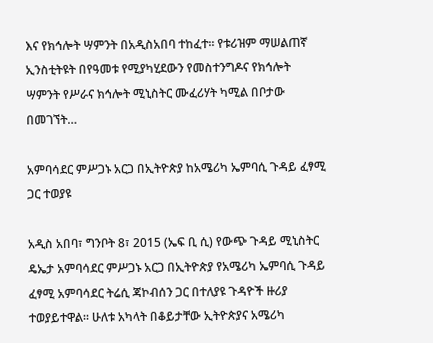እና የክኅሎት ሣምንት በአዲስአበባ ተከፈተ፡፡ የቱሪዝም ማሠልጠኛ ኢንስቲትዩት በየዓመቱ የሚያካሂደውን የመስተንግዶና የክኅሎት ሣምንት የሥራና ክኅሎት ሚኒስትር ሙፈሪሃት ካሚል በቦታው በመገኘት…

አምባሳደር ምሥጋኑ አርጋ በኢትዮጵያ ከአሜሪካ ኤምባሲ ጉዳይ ፈፃሚ ጋር ተወያዩ

አዲስ አበባ፣ ግንቦት 8፣ 2015 (ኤፍ ቢ ሲ) የውጭ ጉዳይ ሚኒስትር ዴኤታ አምባሳደር ምሥጋኑ አርጋ በኢትዮጵያ የአሜሪካ ኤምባሲ ጉዳይ ፈፃሚ አምባሳደር ትሬሲ ጃኮብሰን ጋር በተለያዩ ጉዳዮች ዙሪያ ተወያይተዋል። ሁለቱ አካላት በቆይታቸው ኢትዮጵያና አሜሪካ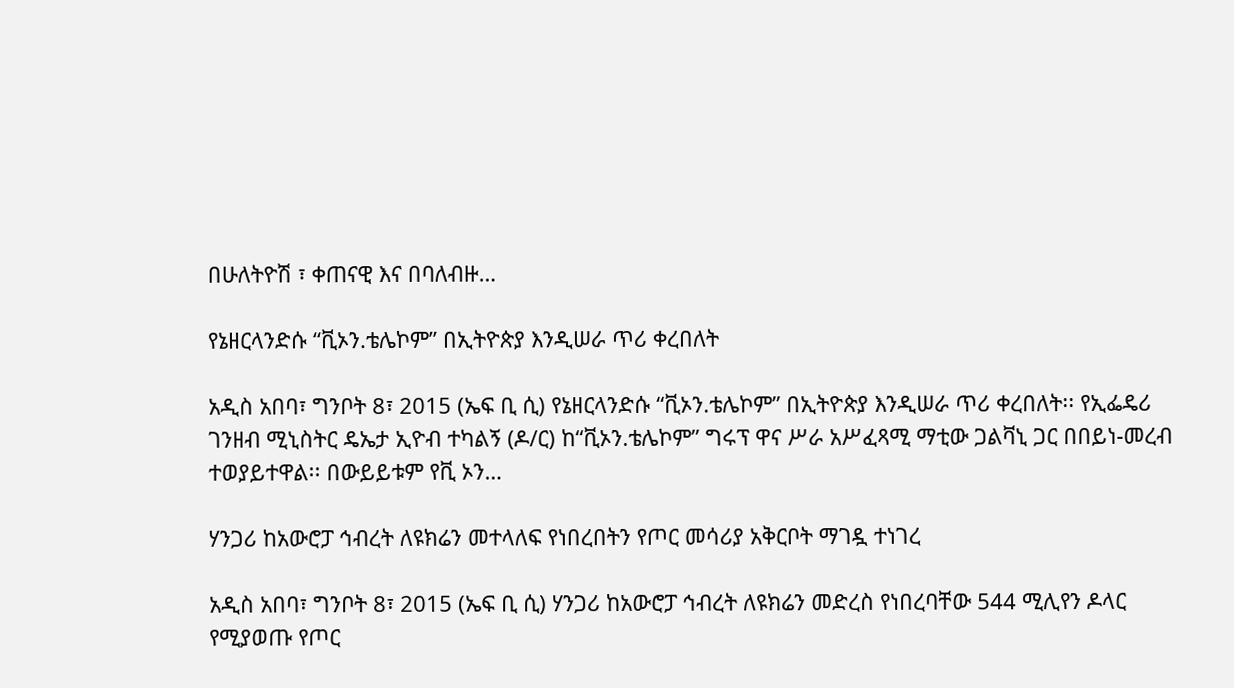በሁለትዮሽ ፣ ቀጠናዊ እና በባለብዙ…

የኔዘርላንድሱ “ቪኦን.ቴሌኮም” በኢትዮጵያ እንዲሠራ ጥሪ ቀረበለት

አዲስ አበባ፣ ግንቦት 8፣ 2015 (ኤፍ ቢ ሲ) የኔዘርላንድሱ “ቪኦን.ቴሌኮም” በኢትዮጵያ እንዲሠራ ጥሪ ቀረበለት፡፡ የኢፌዴሪ ገንዘብ ሚኒስትር ዴኤታ ኢዮብ ተካልኝ (ዶ/ር) ከ“ቪኦን.ቴሌኮም” ግሩፕ ዋና ሥራ አሥፈጻሚ ማቲው ጋልቫኒ ጋር በበይነ-መረብ ተወያይተዋል፡፡ በውይይቱም የቪ ኦን…

ሃንጋሪ ከአውሮፓ ኅብረት ለዩክሬን መተላለፍ የነበረበትን የጦር መሳሪያ አቅርቦት ማገዷ ተነገረ

አዲስ አበባ፣ ግንቦት 8፣ 2015 (ኤፍ ቢ ሲ) ሃንጋሪ ከአውሮፓ ኅብረት ለዩክሬን መድረስ የነበረባቸው 544 ሚሊየን ዶላር የሚያወጡ የጦር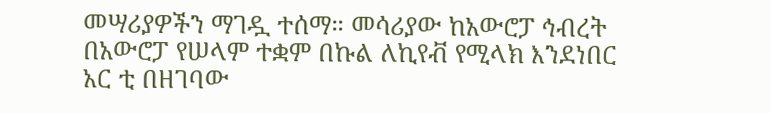መሣሪያዎችን ማገዷ ተሰማ። መሳሪያው ከአውሮፓ ኅብረት በአውሮፓ የሠላም ተቋም በኩል ለኪየቭ የሚላክ እንደነበር አር ቲ በዘገባው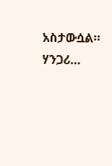አስታውሷል። ሃንጋሪ…